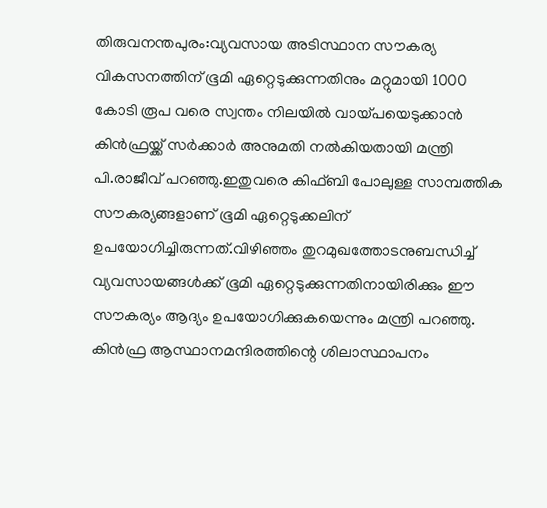തിരുവനന്തപുരം:വ്യവസായ അടിസ്ഥാന സൗകര്യ വികസനത്തിന് ഭൂമി ഏറ്റെടുക്കുന്നതിനും മറ്റുമായി 1000 കോടി രൂപ വരെ സ്വന്തം നിലയിൽ വായ്പയെടുക്കാൻ കിൻഫ്രയ്ക്ക് സർക്കാർ അനുമതി നൽകിയതായി മന്ത്രി പി.രാജീവ് പറഞ്ഞു.ഇതുവരെ കിഫ്ബി പോലുള്ള സാമ്പത്തിക സൗകര്യങ്ങളാണ് ഭൂമി ഏറ്റെടുക്കലിന് ഉപയോഗിച്ചിരുന്നത്.വിഴിഞ്ഞം തുറമുഖത്തോടനുബന്ധിച്ച് വ്യവസായങ്ങൾക്ക് ഭൂമി ഏറ്റെടുക്കുന്നതിനായിരിക്കും ഈ സൗകര്യം ആദ്യം ഉപയോഗിക്കുകയെന്നും മന്ത്രി പറഞ്ഞു. കിൻഫ്ര ആസ്ഥാനമന്ദിരത്തിന്റെ ശിലാസ്ഥാപനം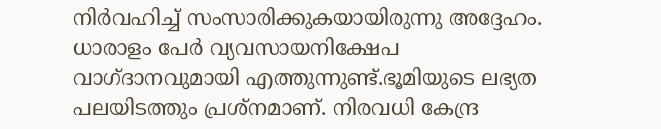നിർവഹിച്ച് സംസാരിക്കുകയായിരുന്നു അദ്ദേഹം.
ധാരാളം പേർ വ്യവസായനിക്ഷേപ വാഗ്ദാനവുമായി എത്തുന്നുണ്ട്.ഭൂമിയുടെ ലഭ്യത പലയിടത്തും പ്രശ്നമാണ്. നിരവധി കേന്ദ്ര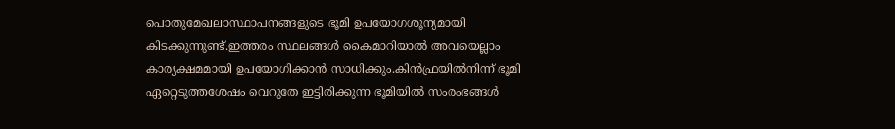പൊതുമേഖലാസ്ഥാപനങ്ങളുടെ ഭൂമി ഉപയോഗശൂന്യമായി കിടക്കുന്നുണ്ട്.ഇത്തരം സ്ഥലങ്ങൾ കൈമാറിയാൽ അവയെല്ലാം കാര്യക്ഷമമായി ഉപയോഗിക്കാൻ സാധിക്കും.കിൻഫ്രയിൽനിന്ന് ഭൂമി ഏറ്റെടുത്തശേഷം വെറുതേ ഇട്ടിരിക്കുന്ന ഭൂമിയിൽ സംരംഭങ്ങൾ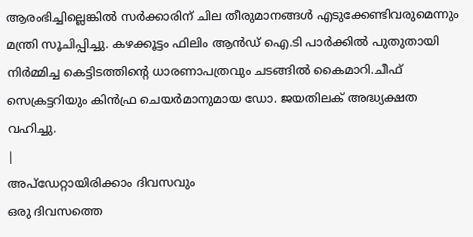ആരംഭിച്ചില്ലെങ്കിൽ സർക്കാരിന് ചില തീരുമാനങ്ങൾ എടുക്കേണ്ടിവരുമെന്നും മന്ത്രി സൂചിപ്പിച്ചു. കഴക്കൂട്ടം ഫിലിം ആൻഡ് ഐ.ടി പാർക്കിൽ പുതുതായി നിർമ്മിച്ച കെട്ടിടത്തിന്റെ ധാരണാപത്രവും ചടങ്ങിൽ കൈമാറി.ചീഫ് സെക്രട്ടറിയും കിൻഫ്ര ചെയർമാനുമായ ഡോ. ജയതിലക് അദ്ധ്യക്ഷത വഹിച്ചു.
|
അപ്ഡേറ്റായിരിക്കാം ദിവസവും
ഒരു ദിവസത്തെ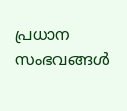പ്രധാന സംഭവങ്ങൾ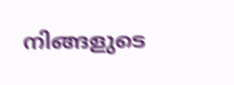നിങ്ങളുടെ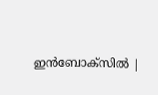ഇൻബോക്സിൽ |